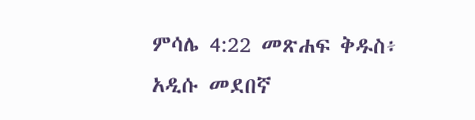ምሳሌ 4:22 መጽሐፍ ቅዱስ፥ አዲሱ መደበኛ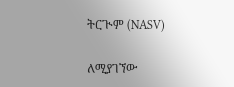ትርጒም (NASV)

ለሚያገኘው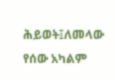ሕይወት፤ለመላው የሰው አካልም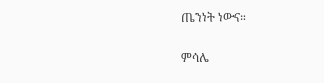ጤንነት ነውና።

ምሳሌ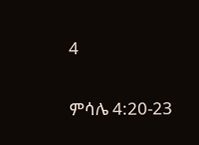4

ምሳሌ 4:20-23